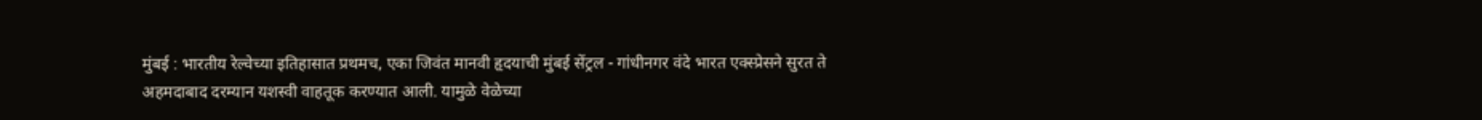मुंबई : भारतीय रेल्वेच्या इतिहासात प्रथमच, एका जिवंत मानवी हृदयाची मुंबई सेंट्रल - गांधीनगर वंदे भारत एक्स्प्रेसने सुरत ते अहमदाबाद दरम्यान यशस्वी वाहतूक करण्यात आली. यामुळे वेळेच्या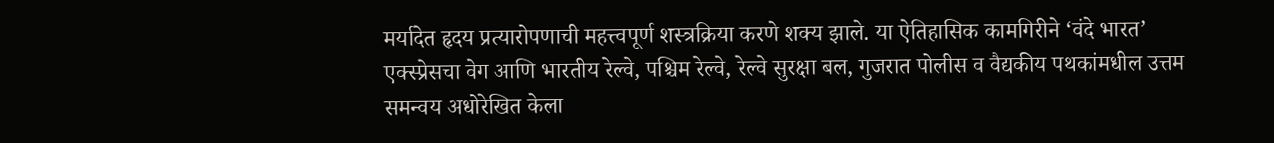मर्यादेत हृदय प्रत्यारोपणाची महत्त्वपूर्ण शस्त्रक्रिया करणे शक्य झाले. या ऐतिहासिक कामगिरीने ‘वंदे भारत’ एक्स्प्रेसचा वेग आणि भारतीय रेल्वे, पश्चिम रेल्वे, रेल्वे सुरक्षा बल, गुजरात पोलीस व वैद्यकीय पथकांमधील उत्तम समन्वय अधोरेखित केला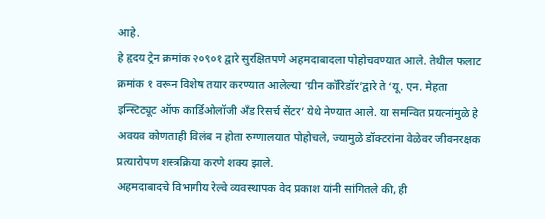आहे.
हे हृदय ट्रेन क्रमांक २०९०१ द्वारे सुरक्षितपणे अहमदाबादला पोहोचवण्यात आले. तेथील फलाट क्रमांक १ वरून विशेष तयार करण्यात आलेल्या ‘ग्रीन कॉरिडॉर’द्वारे ते ‘यू. एन. मेहता इन्स्टिट्यूट ऑफ कार्डिओलॉजी अँड रिसर्च सेंटर’ येथे नेण्यात आले. या समन्वित प्रयत्नांमुळे हे अवयव कोणताही विलंब न होता रुग्णालयात पोहोचले, ज्यामुळे डॉक्टरांना वेळेवर जीवनरक्षक प्रत्यारोपण शस्त्रक्रिया करणे शक्य झाले.
अहमदाबादचे विभागीय रेल्वे व्यवस्थापक वेद प्रकाश यांनी सांगितले की, ही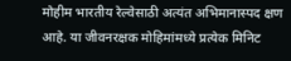मोहीम भारतीय रेल्वेसाठी अत्यंत अभिमानास्पद क्षण आहे. या जीवनरक्षक मोहिमांमध्ये प्रत्येक मिनिट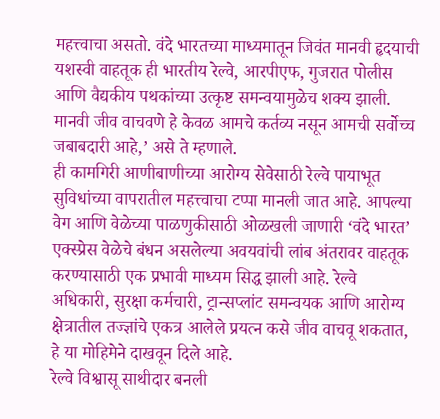महत्त्वाचा असतो. वंदे भारतच्या माध्यमातून जिवंत मानवी हृदयाची यशस्वी वाहतूक ही भारतीय रेल्वे, आरपीएफ, गुजरात पोलीस आणि वैद्यकीय पथकांच्या उत्कृष्ट समन्वयामुळेच शक्य झाली. मानवी जीव वाचवणे हे केवळ आमचे कर्तव्य नसून आमची सर्वोच्च जबाबदारी आहे,’ असे ते म्हणाले.
ही कामगिरी आणीबाणीच्या आरोग्य सेवेसाठी रेल्वे पायाभूत सुविधांच्या वापरातील महत्त्वाचा टप्पा मानली जात आहे. आपल्या वेग आणि वेळेच्या पाळणुकीसाठी ओळखली जाणारी ‘वंदे भारत’ एक्स्प्रेस वेळेचे बंधन असलेल्या अवयवांची लांब अंतरावर वाहतूक करण्यासाठी एक प्रभावी माध्यम सिद्ध झाली आहे. रेल्वे अधिकारी, सुरक्षा कर्मचारी, ट्रान्सप्लांट समन्वयक आणि आरोग्य क्षेत्रातील तज्ज्ञांचे एकत्र आलेले प्रयत्न कसे जीव वाचवू शकतात, हे या मोहिमेने दाखवून दिले आहे.
रेल्वे विश्वासू साथीदार बनली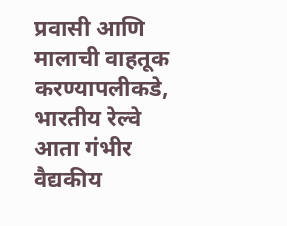प्रवासी आणि मालाची वाहतूक करण्यापलीकडे, भारतीय रेल्वे आता गंभीर वैद्यकीय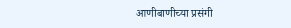आणीबाणीच्या प्रसंगी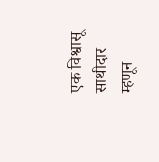एक विश्वासू साथीदार म्हणून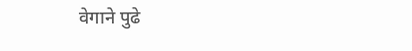वेगाने पुढे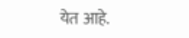येत आहे.